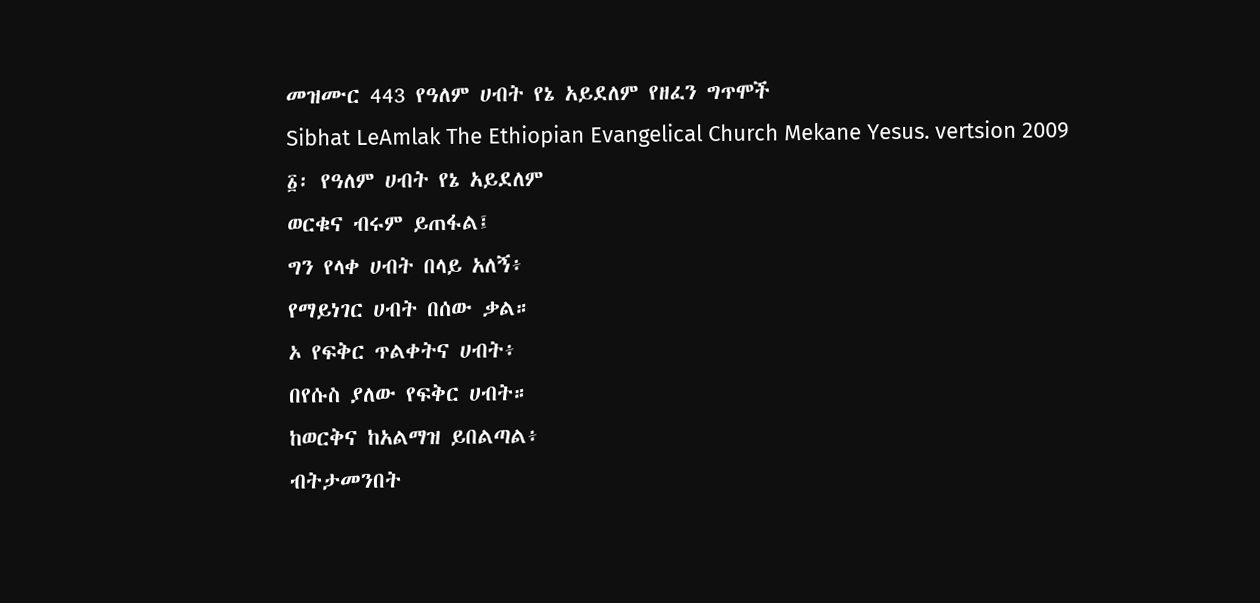መዝሙር 443 የዓለም ሀብት የኔ አይደለም የዘፈን ግጥሞች
Sibhat LeAmlak The Ethiopian Evangelical Church Mekane Yesus. vertsion 2009
፩፡ የዓለም ሀብት የኔ አይደለም
ወርቁና ብሩም ይጠፋል፤
ግን የላቀ ሀብት በላይ አለኝ፥
የማይነገር ሀብት በሰው ቃል።
ኦ የፍቅር ጥልቀትና ሀብት፥
በየሱስ ያለው የፍቅር ሀብት።
ከወርቅና ከአልማዝ ይበልጣል፥
ብትታመንበት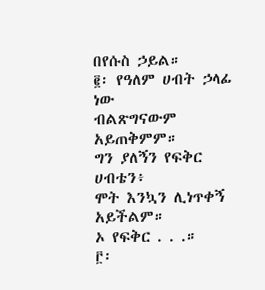በየሱስ ኃይል።
፪፡ የዓለም ሀብት ኃላፊ ነው
ብልጽግናውም አይጠቅምም።
ግን ያለኝን የፍቅር ሀብቴን፥
ሞት እንኳን ሊነጥቀኝ አይችልም።
ኦ የፍቅር . . .።
፫፡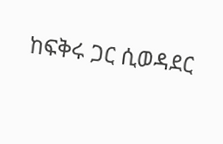ከፍቅሩ ጋር ሲወዳደር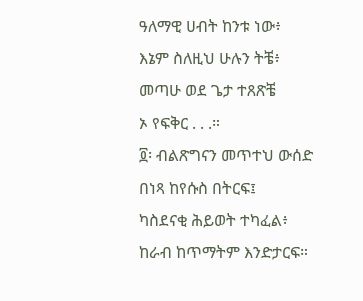ዓለማዊ ሀብት ከንቱ ነው፥
እኔም ስለዚህ ሁሉን ትቼ፥
መጣሁ ወደ ጌታ ተጸጽቼ
ኦ የፍቅር . . .።
፬፡ ብልጽግናን መጥተህ ውሰድ
በነጻ ከየሱስ በትርፍ፤
ካስደናቂ ሕይወት ተካፈል፥
ከራብ ከጥማትም እንድታርፍ።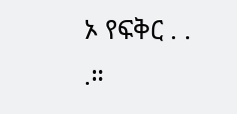ኦ የፍቅር . . .።